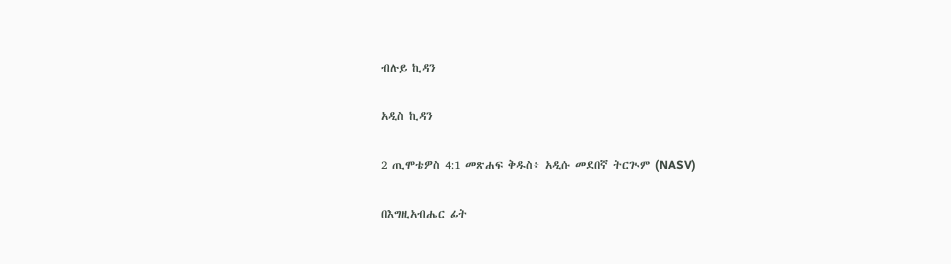ብሉይ ኪዳን

አዲስ ኪዳን

2 ጢሞቴዎስ 4:1 መጽሐፍ ቅዱስ፥ አዲሱ መደበኛ ትርጒም (NASV)

በእግዚአብሔር ፊት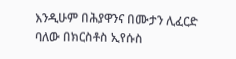እንዲሁም በሕያዋንና በሙታን ሊፈርድ ባለው በክርስቶስ ኢየሱስ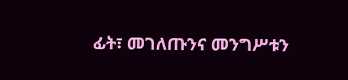ፊት፣ መገለጡንና መንግሥቱን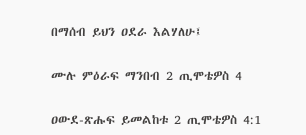በማሰብ ይህን ዐደራ እልሃለሁ፤

ሙሉ ምዕራፍ ማንበብ 2 ጢሞቴዎስ 4

ዐውደ-ጽሑፍ ይመልከቱ 2 ጢሞቴዎስ 4:1